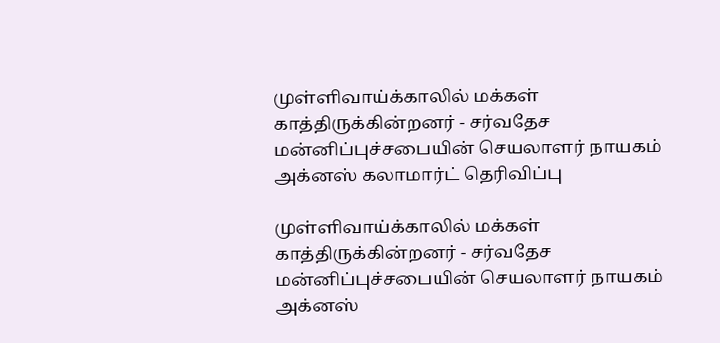முள்ளிவாய்க்காலில் மக்கள் காத்திருக்கின்றனர் - சர்வதேச மன்னிப்புச்சபையின் செயலாளர் நாயகம் அக்னஸ் கலாமார்ட் தெரிவிப்பு

முள்ளிவாய்க்காலில் மக்கள் காத்திருக்கின்றனர் - சர்வதேச மன்னிப்புச்சபையின் செயலாளர் நாயகம் அக்னஸ்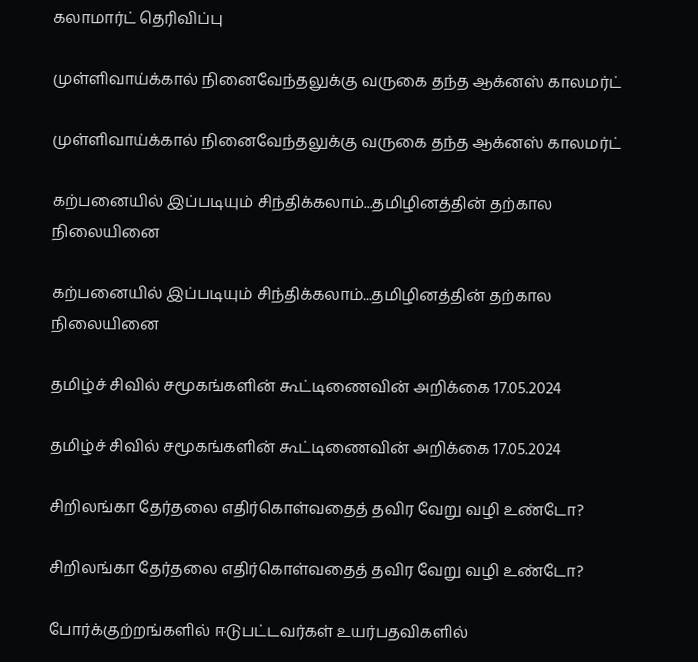கலாமார்ட் தெரிவிப்பு

முள்ளிவாய்க்கால் நினைவேந்தலுக்கு வருகை தந்த ஆக்னஸ் காலமர்ட்

முள்ளிவாய்க்கால் நினைவேந்தலுக்கு வருகை தந்த ஆக்னஸ் காலமர்ட்

கற்பனையில் இப்படியும் சிந்திக்கலாம்...தமிழினத்தின் தற்கால நிலையினை

கற்பனையில் இப்படியும் சிந்திக்கலாம்...தமிழினத்தின் தற்கால நிலையினை

தமிழ்ச் சிவில் சமூகங்களின் கூட்டிணைவின் அறிக்கை 17.05.2024

தமிழ்ச் சிவில் சமூகங்களின் கூட்டிணைவின் அறிக்கை 17.05.2024

சிறிலங்கா தேர்தலை எதிர்கொள்வதைத் தவிர வேறு வழி உண்டோ?

சிறிலங்கா தேர்தலை எதிர்கொள்வதைத் தவிர வேறு வழி உண்டோ?

போர்க்குற்றங்களில் ஈடுபட்டவர்கள் உயர்பதவிகளில்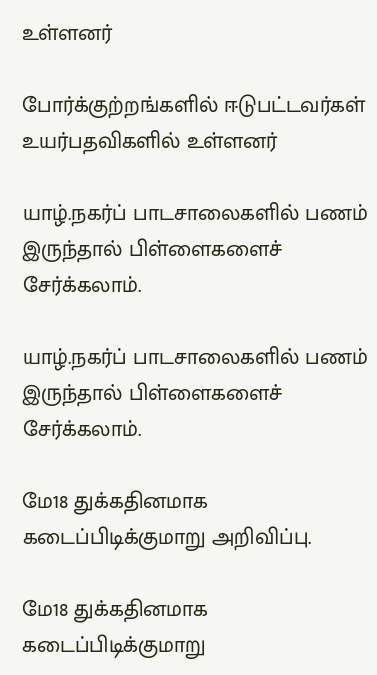உள்ளனர்

போர்க்குற்றங்களில் ஈடுபட்டவர்கள் உயர்பதவிகளில் உள்ளனர்

யாழ்.நகர்ப் பாடசாலைகளில் பணம் இருந்தால் பிள்ளைகளைச் சேர்க்கலாம்.

யாழ்.நகர்ப் பாடசாலைகளில் பணம் இருந்தால் பிள்ளைகளைச் சேர்க்கலாம்.

மே18 துக்கதினமாக கடைப்பிடிக்குமாறு அறிவிப்பு.

மே18 துக்கதினமாக கடைப்பிடிக்குமாறு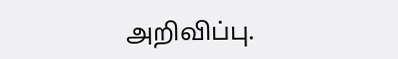அறிவிப்பு.